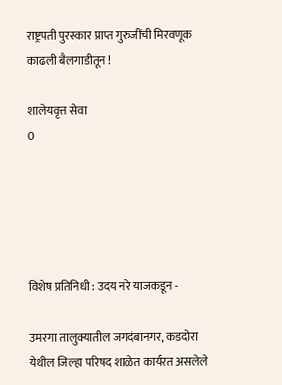राष्ट्रपती पुरस्कार प्राप्त गुरुजींची मिरवणूक काढली बैलगाडीतून !

शालेयवृत्त सेवा
0





विशेष प्रतिनिधी : उदय नरे याजकडून -

उमरगा तालुक्यातील जगदंबानगर, कडदोरा येथील जिल्हा परिषद शाळेत कार्यरत असलेले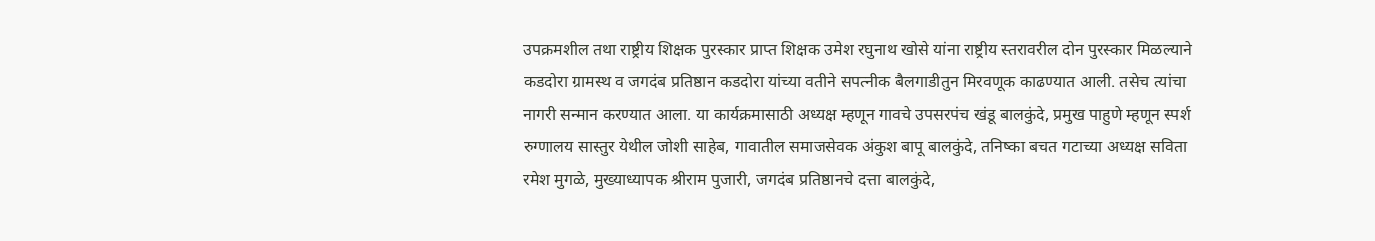उपक्रमशील तथा राष्ट्रीय शिक्षक पुरस्कार प्राप्त शिक्षक उमेश रघुनाथ खोसे यांना राष्ट्रीय स्तरावरील दोन पुरस्कार मिळल्याने कडदोरा ग्रामस्थ व जगदंब प्रतिष्ठान कडदोरा यांच्या वतीने सपत्नीक बैलगाडीतुन मिरवणूक काढण्यात आली. तसेच त्यांचा नागरी सन्मान करण्यात आला. या कार्यक्रमासाठी अध्यक्ष म्हणून गावचे उपसरपंच खंडू बालकुंदे, प्रमुख पाहुणे म्हणून स्पर्श रुग्णालय सास्तुर येथील जोशी साहेब, गावातील समाजसेवक अंकुश बापू बालकुंदे, तनिष्का बचत गटाच्या अध्यक्ष सविता रमेश मुगळे, मुख्याध्यापक श्रीराम पुजारी, जगदंब प्रतिष्ठानचे दत्ता बालकुंदे,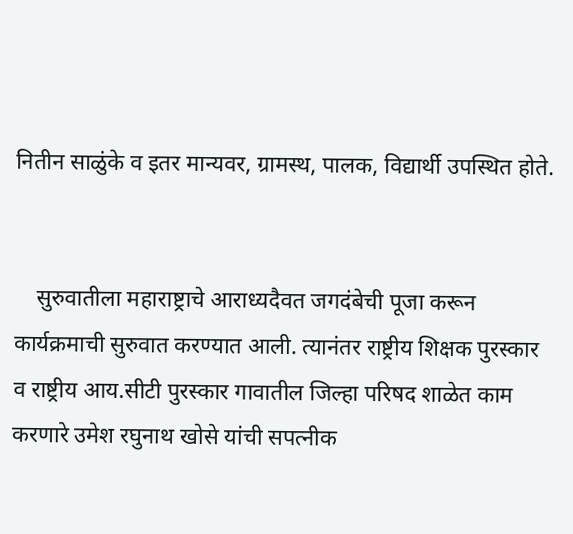नितीन साळुंके व इतर मान्यवर, ग्रामस्थ, पालक, विद्यार्थी उपस्थित होते.


    सुरुवातीला महाराष्ट्राचे आराध्यदैवत जगदंबेची पूजा करून कार्यक्रमाची सुरुवात करण्यात आली. त्यानंतर राष्ट्रीय शिक्षक पुरस्कार व राष्ट्रीय आय.सीटी पुरस्कार गावातील जिल्हा परिषद शाळेत काम करणारे उमेश रघुनाथ खोसे यांची सपत्नीक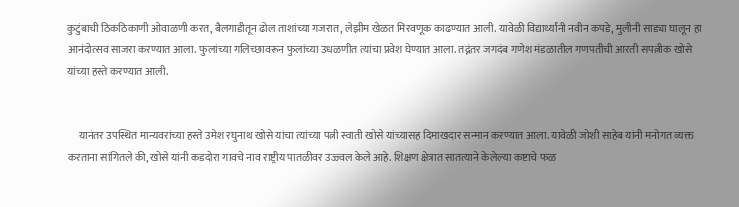कुटुंबाची ठिकठिकाणी ओवाळणी करत, बैलगाडीतून ढोल ताशांच्या गजरात, लेझीम खेळत मिरवणूक काढण्यात आली. यावेळी विद्यार्थ्यांनी नवीन कपडे, मुलीनी साड्या घालून हा आनंदोत्सव साजरा करण्यात आला. फुलांच्या गलिच्छावरून फुलांच्या उधळणीत त्यांचा प्रवेश घेण्यात आला. तद्नंतर जगदंब गणेश मंडळातील गणपतीची आरती सपत्नीक खोसे यांच्या हस्ते करण्यात आली.


     यानंतर उपस्थित मान्यवरांच्या हस्ते उमेश रघुनाथ खोसे यांचा त्यांच्या पत्नी स्वाती खोसे यांच्यासह दिमाखदार सन्मान करण्यात आला. यावेळी जोशी साहेब यांनी मनोगत व्यक्त करताना सांगितले की, खोसे यांनी कडदोरा गावचे नाव राष्ट्रीय पातळीवर उज्ज्वल केले आहे. शिक्षण क्षेत्रात सातत्याने केलेल्या कष्टाचे फळ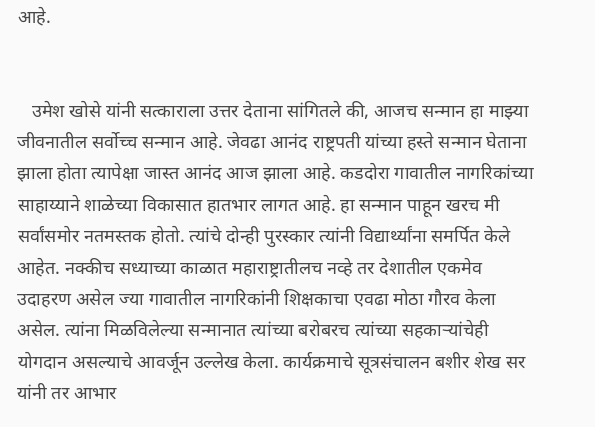आहे.


   उमेश खोसे यांनी सत्काराला उत्तर देताना सांगितले की, आजच सन्मान हा माझ्या जीवनातील सर्वोच्च सन्मान आहे. जेवढा आनंद राष्ट्रपती यांच्या हस्ते सन्मान घेताना झाला होता त्यापेक्षा जास्त आनंद आज झाला आहे. कडदोरा गावातील नागरिकांच्या साहाय्याने शाळेच्या विकासात हातभार लागत आहे. हा सन्मान पाहून खरच मी सर्वांसमोर नतमस्तक होतो. त्यांचे दोन्ही पुरस्कार त्यांनी विद्यार्थ्यांना समर्पित केले आहेत. नक्कीच सध्याच्या काळात महाराष्ट्रातीलच नव्हे तर देशातील एकमेव उदाहरण असेल ज्या गावातील नागरिकांनी शिक्षकाचा एवढा मोठा गौरव केला असेल. त्यांना मिळविलेल्या सन्मानात त्यांच्या बरोबरच त्यांच्या सहकाऱ्यांचेही योगदान असल्याचे आवर्जून उल्लेख केला. कार्यक्रमाचे सूत्रसंचालन बशीर शेख सर यांनी तर आभार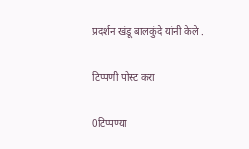प्रदर्शन खंडू बालकुंदे यांनी केले .

टिप्पणी पोस्ट करा

0टिप्पण्या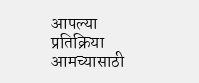आपल्या प्रतिक्रिया आमच्यासाठी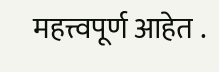महत्त्वपूर्ण आहेत .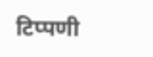टिप्पणी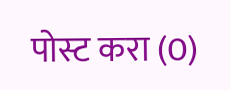पोस्ट करा (0)